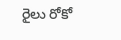రైలు రోకో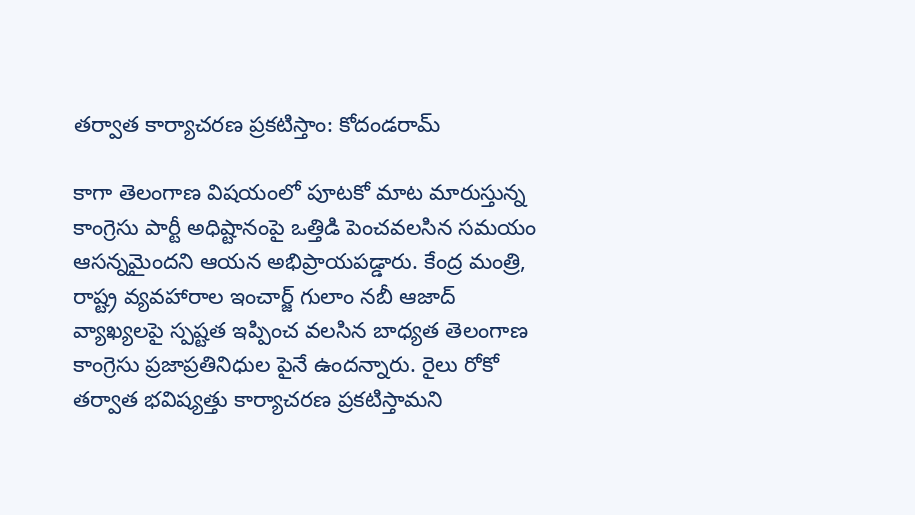తర్వాత కార్యాచరణ ప్రకటిస్తాం: కోదండరామ్

కాగా తెలంగాణ విషయంలో పూటకో మాట మారుస్తున్న కాంగ్రెసు పార్టీ అధిష్టానంపై ఒత్తిడి పెంచవలసిన సమయం ఆసన్నమైందని ఆయన అభిప్రాయపడ్డారు. కేంద్ర మంత్రి, రాష్ట్ర వ్యవహారాల ఇంచార్జ్ గులాం నబీ ఆజాద్ వ్యాఖ్యలపై స్పష్టత ఇప్పించ వలసిన బాధ్యత తెలంగాణ కాంగ్రెసు ప్రజాప్రతినిధుల పైనే ఉందన్నారు. రైలు రోకో తర్వాత భవిష్యత్తు కార్యాచరణ ప్రకటిస్తామని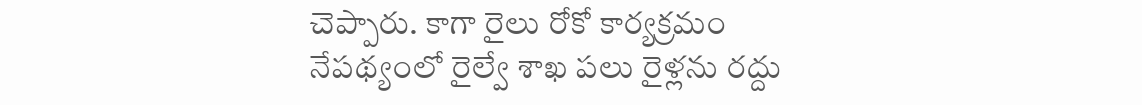చెప్పారు. కాగా రైలు రోకో కార్యక్రమం నేపథ్యంలో రైల్వే శాఖ పలు రైళ్లను రద్దు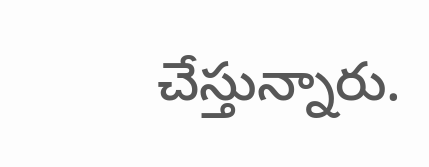చేస్తున్నారు.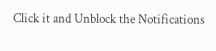Click it and Unblock the Notifications